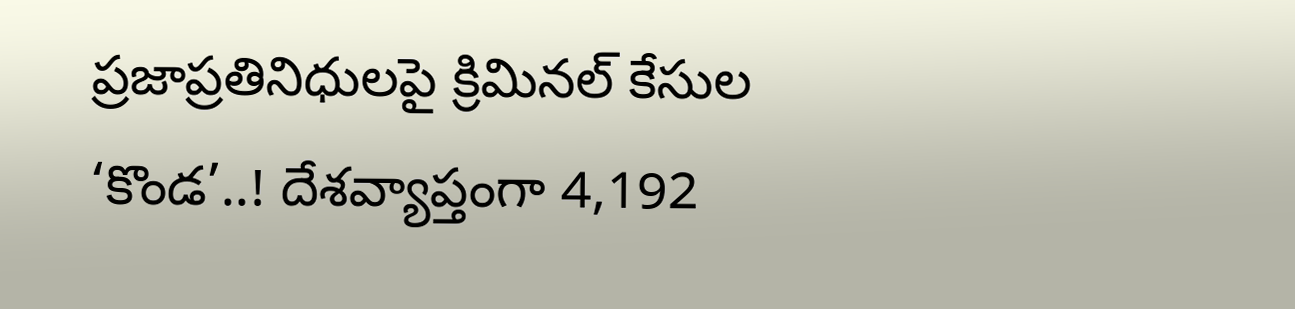ప్రజాప్రతినిధులపై క్రిమినల్ కేసుల ‘కొండ’..! దేశవ్యాప్తంగా 4,192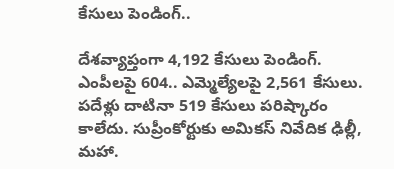కేసులు పెండింగ్..

దేశవ్యాప్తంగా 4,192 కేసులు పెండింగ్. ఎంపీలపై 604.. ఎమ్మెల్యేలపై 2,561 కేసులు. పదేళ్లు దాటినా 519 కేసులు పరిష్కారం కాలేదు. సుప్రీంకోర్టుకు అమికస్ నివేదిక ఢిల్లీ, మహా.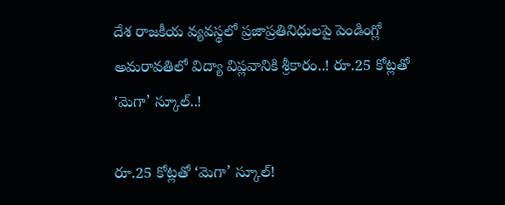దేశ రాజకీయ వ్యవస్థలో ప్రజాప్రతినిధులపై పెండింగ్లో
అమరావతిలో విద్యా విప్లవానికి శ్రీకారం..! రూ.25 కోట్లతో ‘మెగా’ స్కూల్..!

రూ.25 కోట్లతో ‘మెగా’ స్కూల్!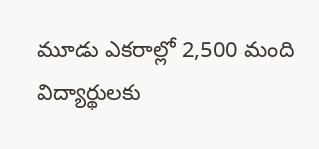మూడు ఎకరాల్లో 2,500 మంది విద్యార్థులకు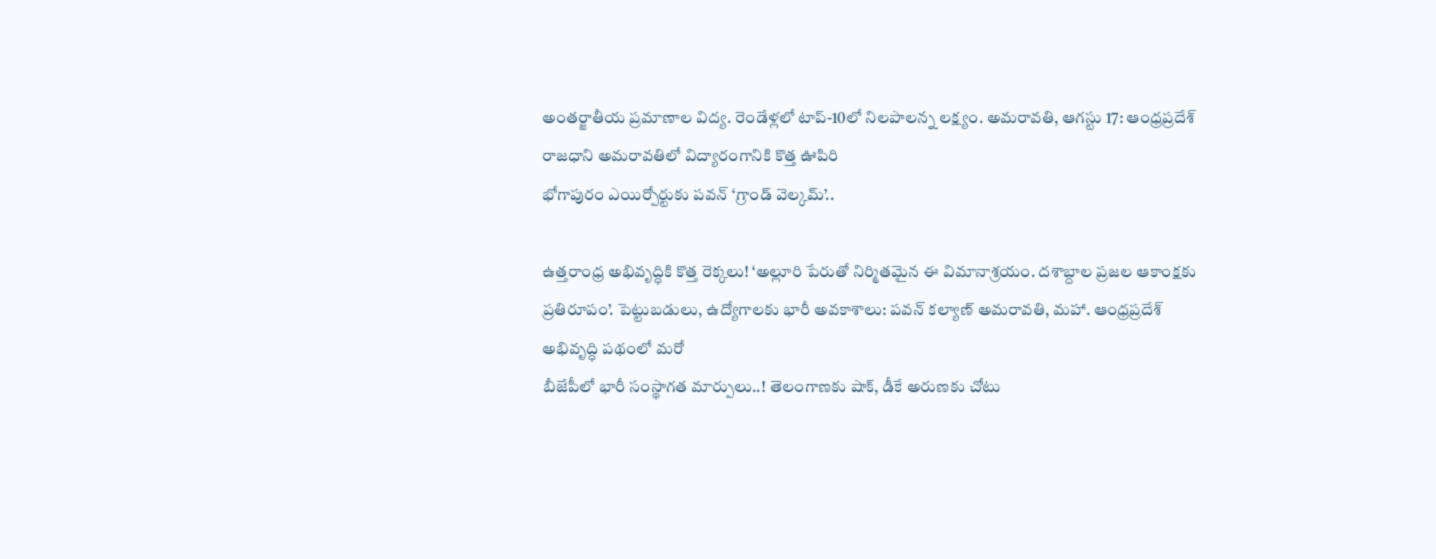అంతర్జాతీయ ప్రమాణాల విద్య. రెండేళ్లలో టాప్-10లో నిలపాలన్న లక్ష్యం. అమరావతి, ఆగస్టు 17: ఆంధ్రప్రదేశ్ రాజధాని అమరావతిలో విద్యారంగానికి కొత్త ఊపిరి
భోగాపురం ఎయిర్పోర్టుకు పవన్ ‘గ్రాండ్ వెల్కమ్’..

ఉత్తరాంధ్ర అభివృద్ధికి కొత్త రెక్కలు! ‘అల్లూరి పేరుతో నిర్మితమైన ఈ విమానాశ్రయం. దశాబ్దాల ప్రజల ఆకాంక్షకు ప్రతిరూపం’. పెట్టుబడులు, ఉద్యోగాలకు భారీ అవకాశాలు: పవన్ కల్యాణ్ అమరావతి, మహా. ఆంధ్రప్రదేశ్ అభివృద్ధి పథంలో మరో
బీజేపీలో భారీ సంస్థాగత మార్పులు..! తెలంగాణకు షాక్, డీకే అరుణకు చోటు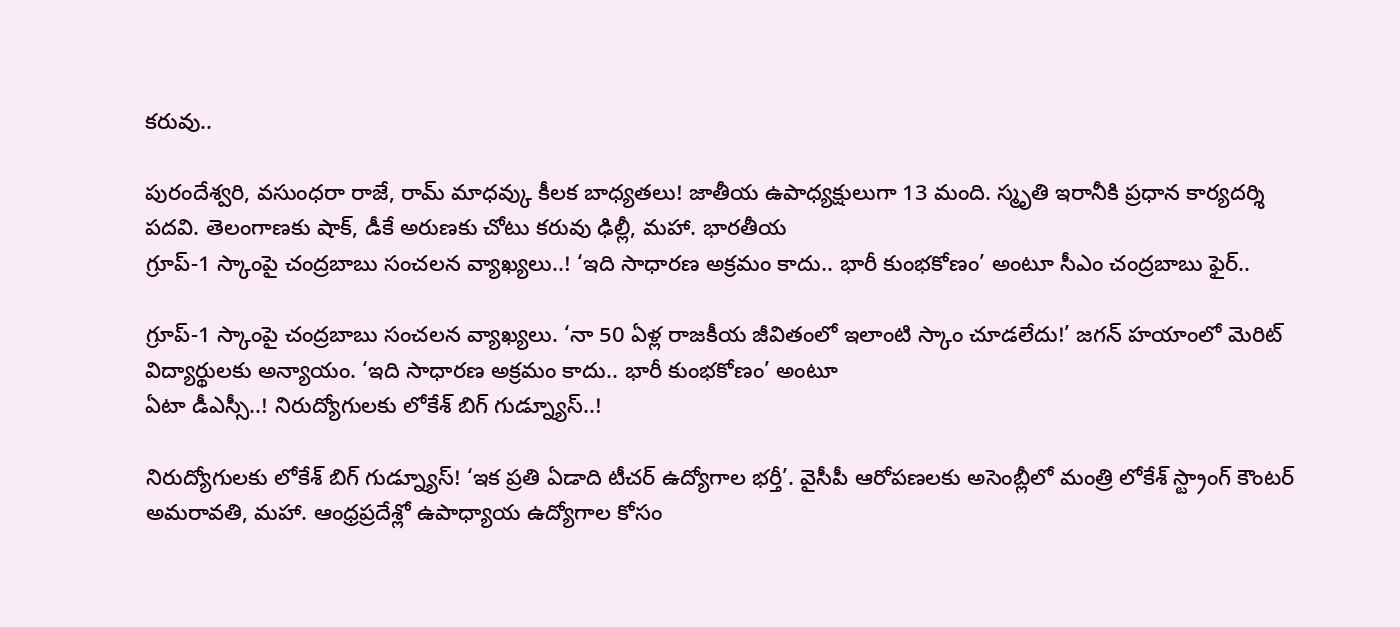కరువు..

పురందేశ్వరి, వసుంధరా రాజే, రామ్ మాధవ్కు కీలక బాధ్యతలు! జాతీయ ఉపాధ్యక్షులుగా 13 మంది. స్మృతి ఇరానీకి ప్రధాన కార్యదర్శి పదవి. తెలంగాణకు షాక్, డీకే అరుణకు చోటు కరువు ఢిల్లీ, మహా. భారతీయ
గ్రూప్-1 స్కాంపై చంద్రబాబు సంచలన వ్యాఖ్యలు..! ‘ఇది సాధారణ అక్రమం కాదు.. భారీ కుంభకోణం’ అంటూ సీఎం చంద్రబాబు ఫైర్..

గ్రూప్-1 స్కాంపై చంద్రబాబు సంచలన వ్యాఖ్యలు. ‘నా 50 ఏళ్ల రాజకీయ జీవితంలో ఇలాంటి స్కాం చూడలేదు!’ జగన్ హయాంలో మెరిట్ విద్యార్థులకు అన్యాయం. ‘ఇది సాధారణ అక్రమం కాదు.. భారీ కుంభకోణం’ అంటూ
ఏటా డీఎస్సీ..! నిరుద్యోగులకు లోకేశ్ బిగ్ గుడ్న్యూస్..!

నిరుద్యోగులకు లోకేశ్ బిగ్ గుడ్న్యూస్! ‘ఇక ప్రతి ఏడాది టీచర్ ఉద్యోగాల భర్తీ’. వైసీపీ ఆరోపణలకు అసెంబ్లీలో మంత్రి లోకేశ్ స్ట్రాంగ్ కౌంటర్ అమరావతి, మహా. ఆంధ్రప్రదేశ్లో ఉపాధ్యాయ ఉద్యోగాల కోసం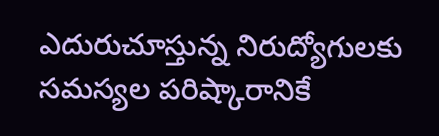ఎదురుచూస్తున్న నిరుద్యోగులకు
సమస్యల పరిష్కారానికే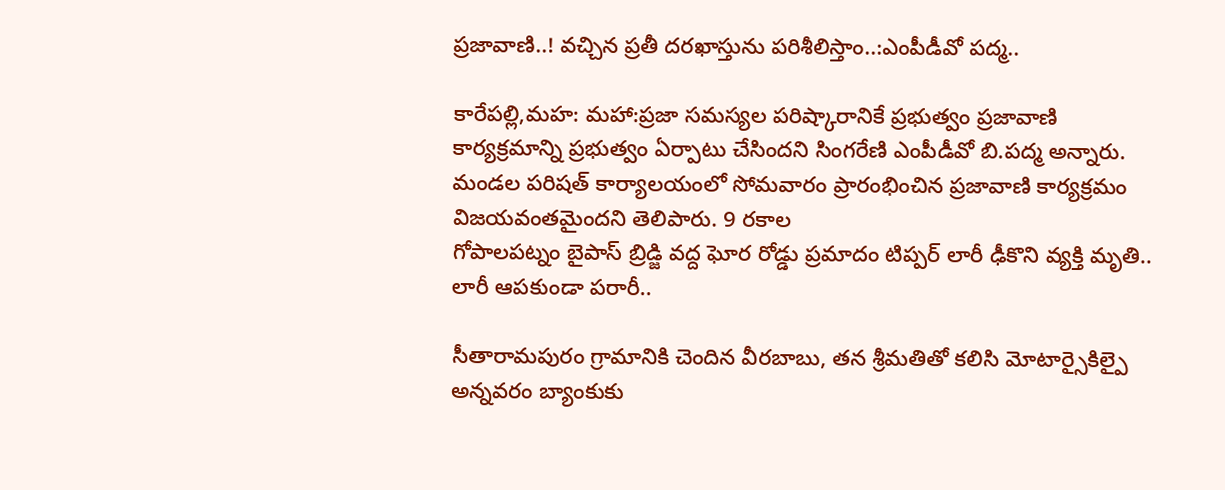ప్రజావాణి..! వచ్చిన ప్రతీ దరఖాస్తును పరిశీలిస్తాం..:ఎంపీడీవో పద్మ..

కారేపల్లి,మహ: మహా:ప్రజా సమస్యల పరిష్కారానికే ప్రభుత్వం ప్రజావాణి కార్యక్రమాన్ని ప్రభుత్వం ఏర్పాటు చేసిందని సింగరేణి ఎంపీడీవో బి.పద్మ అన్నారు. మండల పరిషత్ కార్యాలయంలో సోమవారం ప్రారంభించిన ప్రజావాణి కార్యక్రమం విజయవంతమైందని తెలిపారు. 9 రకాల
గోపాలపట్నం బైపాస్ బ్రిడ్జి వద్ద ఘోర రోడ్డు ప్రమాదం టిప్పర్ లారీ ఢీకొని వ్యక్తి మృతి.. లారీ ఆపకుండా పరారీ..

సీతారామపురం గ్రామానికి చెందిన వీరబాబు, తన శ్రీమతితో కలిసి మోటార్సైకిల్పై అన్నవరం బ్యాంకుకు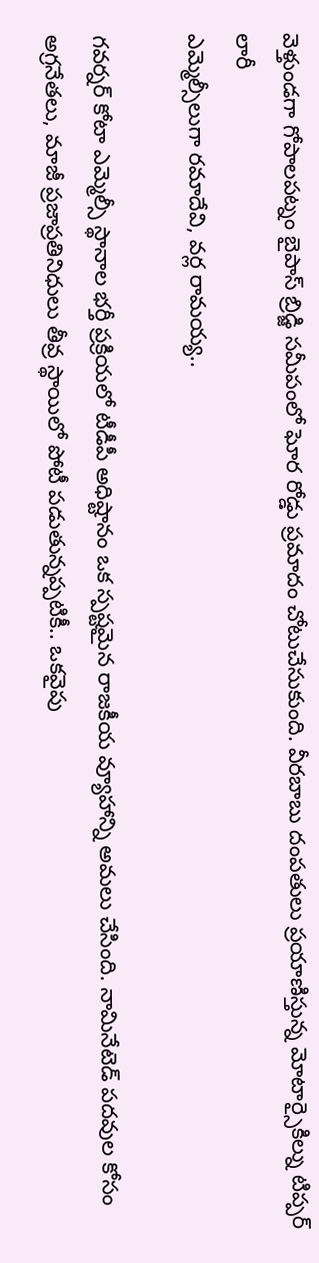వెళ్తుండగా గోపాలపట్నం బైపాస్ బ్రిడ్జి సమీపంలో ఘోర రోడ్డు ప్రమాదం చోటుచేసుకుంది. వీరబాబు దంపతులు ప్రయాణిస్తున్న మోటార్సైకిల్ను టిప్పర్ లారీ
ఎమ్మెల్సీలుగా రమాదేవి, వర్ల రామయ్య..

గవర్నర్ కోటా ఎమ్మెల్సీ స్థానాల భర్తీ ప్రక్రియలో టీడీపీ అధిష్టానం ఒక స్పష్టమైన రాజకీయ వ్యూహాన్ని అమలు చేసింది. నామినేటెడ్ పదవుల కోసం అగ్రనేతలు, మాజీ ప్రజాప్రతినిధులు తీవ్ర స్థాయిలో పోటీ పడుతున్నప్పటికీ.. ఒకవైపు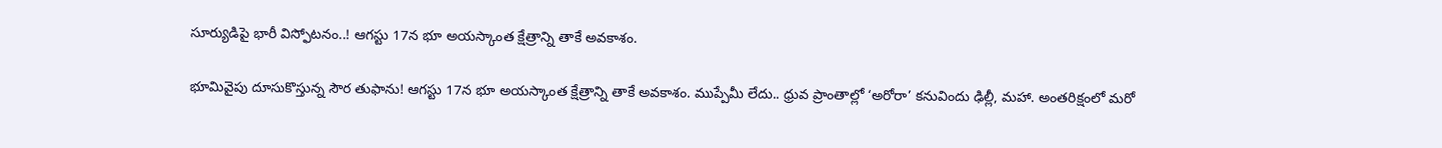సూర్యుడిపై భారీ విస్ఫోటనం..! ఆగస్టు 17న భూ అయస్కాంత క్షేత్రాన్ని తాకే అవకాశం.

భూమివైపు దూసుకొస్తున్న సౌర తుఫాను! ఆగస్టు 17న భూ అయస్కాంత క్షేత్రాన్ని తాకే అవకాశం. ముప్పేమీ లేదు.. ధ్రువ ప్రాంతాల్లో ‘అరోరా’ కనువిందు ఢిల్లీ, మహా. అంతరిక్షంలో మరో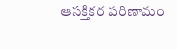ఆసక్తికర పరిణామం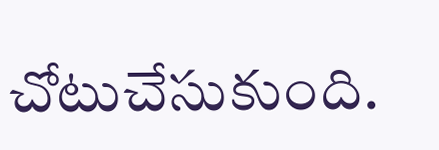చోటుచేసుకుంది.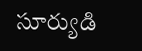సూర్యుడి